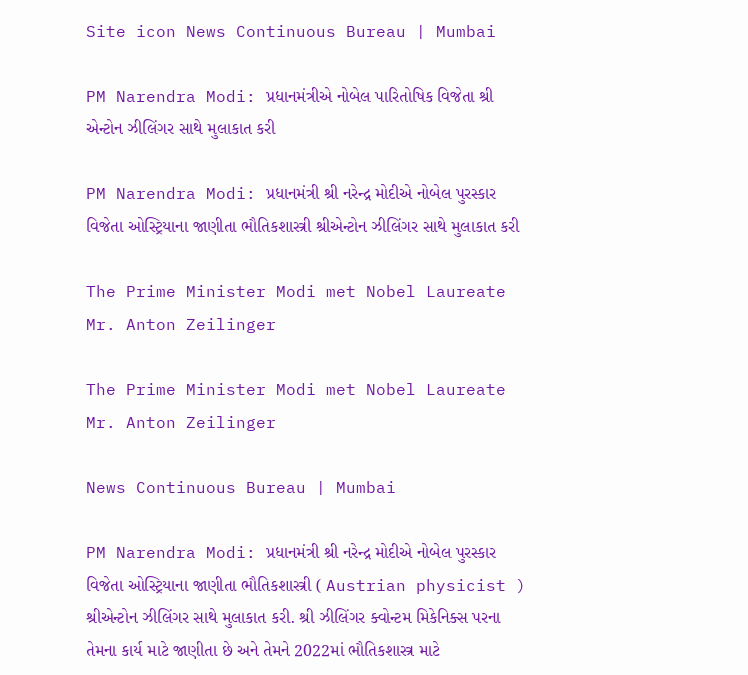Site icon News Continuous Bureau | Mumbai

PM Narendra Modi: પ્રધાનમંત્રીએ નોબેલ પારિતોષિક વિજેતા શ્રી એન્ટોન ઝીલિંગર સાથે મુલાકાત કરી

PM Narendra Modi: પ્રધાનમંત્રી શ્રી નરેન્દ્ર મોદીએ નોબેલ પુરસ્કાર વિજેતા ઓસ્ટ્રિયાના જાણીતા ભૌતિકશાસ્ત્રી શ્રીએન્ટોન ઝીલિંગર સાથે મુલાકાત કરી

The Prime Minister Modi met Nobel Laureate Mr. Anton Zeilinger

The Prime Minister Modi met Nobel Laureate Mr. Anton Zeilinger

News Continuous Bureau | Mumbai

PM Narendra Modi: પ્રધાનમંત્રી શ્રી નરેન્દ્ર મોદીએ નોબેલ પુરસ્કાર વિજેતા ઓસ્ટ્રિયાના જાણીતા ભૌતિકશાસ્ત્રી ( Austrian physicist ) શ્રીએન્ટોન ઝીલિંગર સાથે મુલાકાત કરી. શ્રી ઝીલિંગર ક્વોન્ટમ મિકેનિક્સ પરના તેમના કાર્ય માટે જાણીતા છે અને તેમને 2022માં ભૌતિકશાસ્ત્ર માટે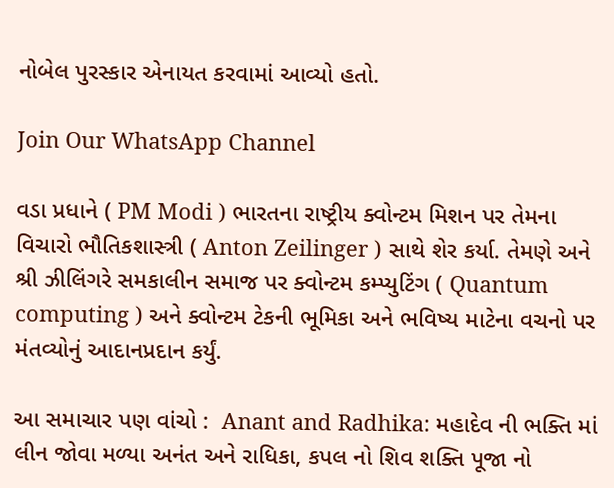નોબેલ પુરસ્કાર એનાયત કરવામાં આવ્યો હતો.

Join Our WhatsApp Channel

વડા પ્રધાને ( PM Modi ) ભારતના રાષ્ટ્રીય ક્વોન્ટમ મિશન પર તેમના વિચારો ભૌતિકશાસ્ત્રી ( Anton Zeilinger ) સાથે શેર કર્યા. તેમણે અને શ્રી ઝીલિંગરે સમકાલીન સમાજ પર ક્વોન્ટમ કમ્પ્યુટિંગ ( Quantum computing ) અને ક્વોન્ટમ ટેકની ભૂમિકા અને ભવિષ્ય માટેના વચનો પર મંતવ્યોનું આદાનપ્રદાન કર્યું.

આ સમાચાર પણ વાંચો :  Anant and Radhika: મહાદેવ ની ભક્તિ માં લીન જોવા મળ્યા અનંત અને રાધિકા, કપલ નો શિવ શક્તિ પૂજા નો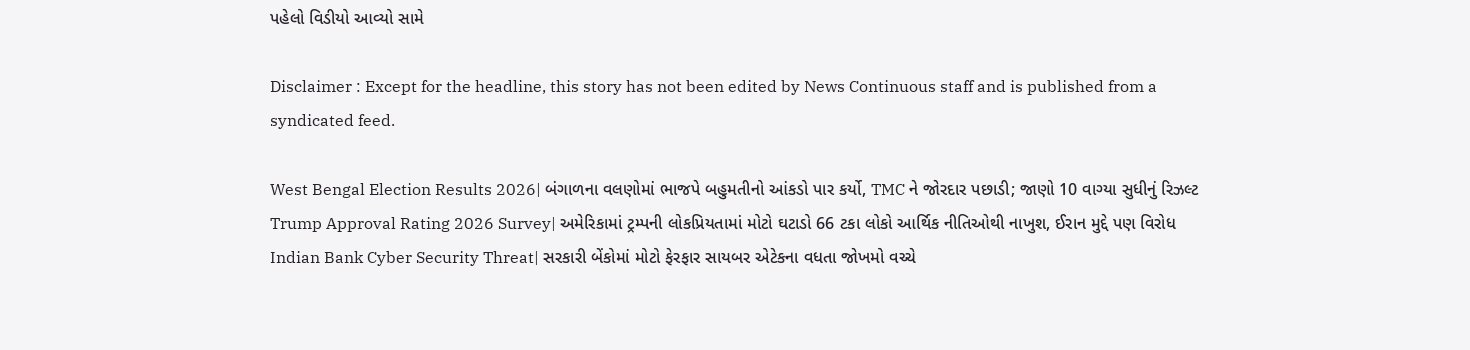પહેલો વિડીયો આવ્યો સામે

Disclaimer : Except for the headline, this story has not been edited by News Continuous staff and is published from a syndicated feed.

West Bengal Election Results 2026| બંગાળના વલણોમાં ભાજપે બહુમતીનો આંકડો પાર કર્યો, TMC ને જોરદાર પછાડી; જાણો 10 વાગ્યા સુધીનું રિઝલ્ટ
Trump Approval Rating 2026 Survey| અમેરિકામાં ટ્રમ્પની લોકપ્રિયતામાં મોટો ઘટાડો 66 ટકા લોકો આર્થિક નીતિઓથી નાખુશ, ઈરાન મુદ્દે પણ વિરોધ
Indian Bank Cyber Security Threat| સરકારી બેંકોમાં મોટો ફેરફાર સાયબર એટેકના વધતા જોખમો વચ્ચે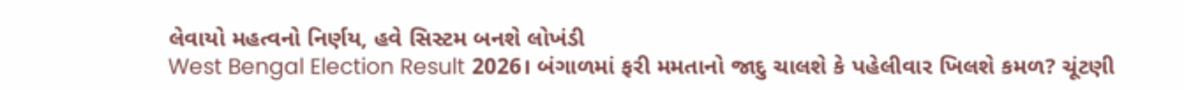લેવાયો મહત્વનો નિર્ણય, હવે સિસ્ટમ બનશે લોખંડી
West Bengal Election Result 2026। બંગાળમાં ફરી મમતાનો જાદુ ચાલશે કે પહેલીવાર ખિલશે કમળ? ચૂંટણી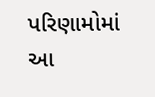પરિણામોમાં આ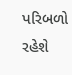પરિબળો રહેશે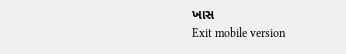ખાસ
Exit mobile version